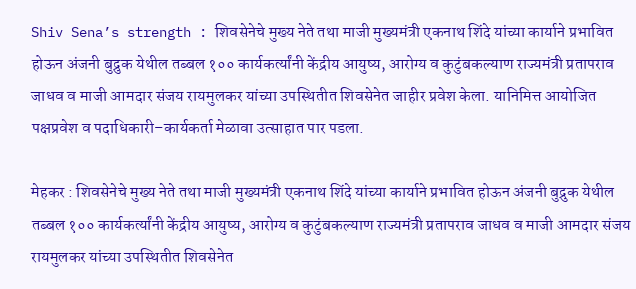Shiv Sena’s strength : शिवसेनेचे मुख्य नेते तथा माजी मुख्यमंत्री एकनाथ शिंदे यांच्या कार्याने प्रभावित होऊन अंजनी बुद्रुक येथील तब्बल १०० कार्यकर्त्यांनी केंद्रीय आयुष्य, आरोग्य व कुटुंबकल्याण राज्यमंत्री प्रतापराव जाधव व माजी आमदार संजय रायमुलकर यांच्या उपस्थितीत शिवसेनेत जाहीर प्रवेश केला. यानिमित्त आयोजित पक्षप्रवेश व पदाधिकारी–कार्यकर्ता मेळावा उत्साहात पार पडला.

मेहकर : शिवसेनेचे मुख्य नेते तथा माजी मुख्यमंत्री एकनाथ शिंदे यांच्या कार्याने प्रभावित होऊन अंजनी बुद्रुक येथील तब्बल १०० कार्यकर्त्यांनी केंद्रीय आयुष्य, आरोग्य व कुटुंबकल्याण राज्यमंत्री प्रतापराव जाधव व माजी आमदार संजय रायमुलकर यांच्या उपस्थितीत शिवसेनेत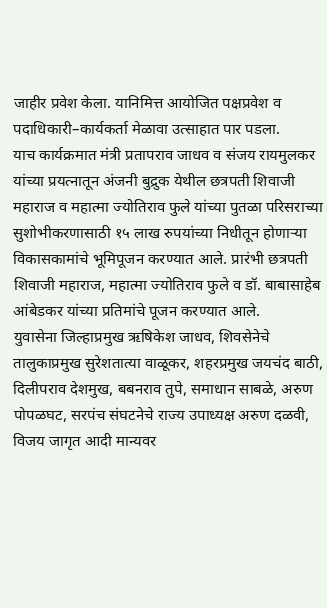जाहीर प्रवेश केला. यानिमित्त आयोजित पक्षप्रवेश व पदाधिकारी–कार्यकर्ता मेळावा उत्साहात पार पडला.
याच कार्यक्रमात मंत्री प्रतापराव जाधव व संजय रायमुलकर यांच्या प्रयत्नातून अंजनी बुद्रुक येथील छत्रपती शिवाजी महाराज व महात्मा ज्योतिराव फुले यांच्या पुतळा परिसराच्या सुशोभीकरणासाठी १५ लाख रुपयांच्या निधीतून होणाऱ्या विकासकामांचे भूमिपूजन करण्यात आले. प्रारंभी छत्रपती शिवाजी महाराज, महात्मा ज्योतिराव फुले व डॉ. बाबासाहेब आंबेडकर यांच्या प्रतिमांचे पूजन करण्यात आले.
युवासेना जिल्हाप्रमुख ऋषिकेश जाधव, शिवसेनेचे तालुकाप्रमुख सुरेशतात्या वाळूकर, शहरप्रमुख जयचंद बाठी, दिलीपराव देशमुख, बबनराव तुपे, समाधान साबळे, अरुण पोपळघट, सरपंच संघटनेचे राज्य उपाध्यक्ष अरुण दळवी, विजय जागृत आदी मान्यवर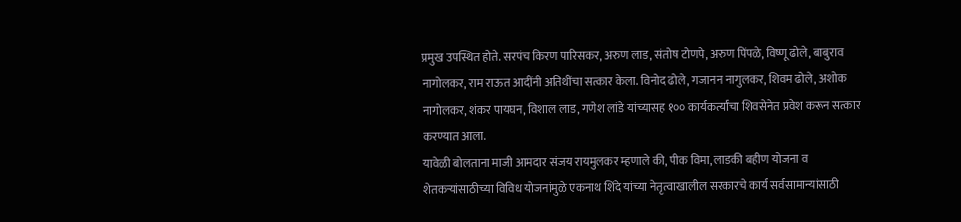प्रमुख उपस्थित होते. सरपंच किरण पारिसकर, अरुण लाड, संतोष टोणपे, अरुण पिंपळे, विष्णू ढोले, बाबुराव नागोलकर, राम राऊत आदींनी अतिथींचा सत्कार केला. विनोद ढोले, गजानन नागुलकर, शिवम ढोले, अशोक नागोलकर, शंकर पायघन, विशाल लाड, गणेश लांडे यांच्यासह १०० कार्यकर्त्यांचा शिवसेनेत प्रवेश करून सत्कार करण्यात आला.
यावेळी बोलताना माजी आमदार संजय रायमुलकर म्हणाले की, पीक विमा, लाडकी बहीण योजना व शेतकऱ्यांसाठीच्या विविध योजनांमुळे एकनाथ शिंदे यांच्या नेतृत्वाखालील सरकारचे कार्य सर्वसामान्यांसाठी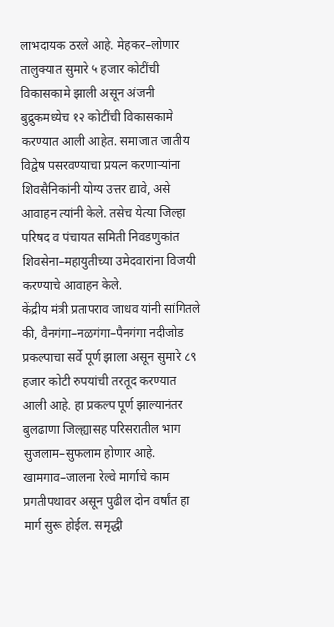लाभदायक ठरले आहे. मेहकर–लोणार तालुक्यात सुमारे ५ हजार कोटींची विकासकामे झाली असून अंजनी बुद्रुकमध्येच १२ कोटींची विकासकामे करण्यात आली आहेत. समाजात जातीय विद्वेष पसरवण्याचा प्रयत्न करणाऱ्यांना शिवसैनिकांनी योग्य उत्तर द्यावे, असे आवाहन त्यांनी केले. तसेच येत्या जिल्हा परिषद व पंचायत समिती निवडणुकांत शिवसेना–महायुतीच्या उमेदवारांना विजयी करण्याचे आवाहन केले.
केंद्रीय मंत्री प्रतापराव जाधव यांनी सांगितले की, वैनगंगा–नळगंगा–पैनगंगा नदीजोड प्रकल्पाचा सर्वे पूर्ण झाला असून सुमारे ८९ हजार कोटी रुपयांची तरतूद करण्यात आली आहे. हा प्रकल्प पूर्ण झाल्यानंतर बुलढाणा जिल्ह्यासह परिसरातील भाग सुजलाम–सुफलाम होणार आहे. खामगाव–जालना रेल्वे मार्गाचे काम प्रगतीपथावर असून पुढील दोन वर्षांत हा मार्ग सुरू होईल. समृद्धी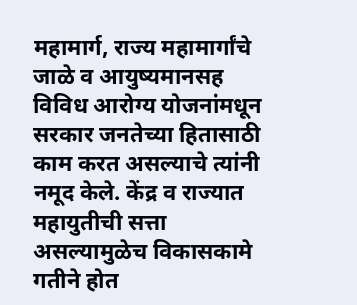महामार्ग, राज्य महामार्गांचे जाळे व आयुष्यमानसह विविध आरोग्य योजनांमधून सरकार जनतेच्या हितासाठी काम करत असल्याचे त्यांनी नमूद केले. केंद्र व राज्यात महायुतीची सत्ता असल्यामुळेच विकासकामे गतीने होत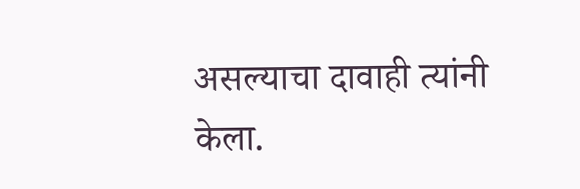असल्याचा दावाही त्यांनी केला.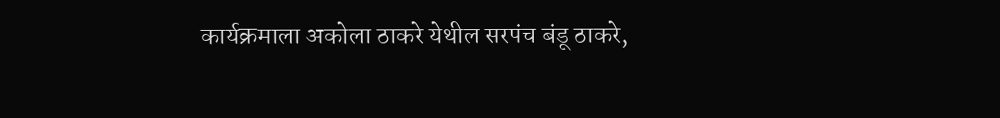कार्यक्रमाला अकोला ठाकरे येथील सरपंच बंडू ठाकरे,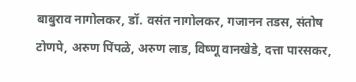बाबुराव नागोलकर, डॉ. वसंत नागोलकर, गजानन तडस, संतोष टोणपे, अरुण पिंपळे, अरुण लाड, विष्णू वानखेडे, दत्ता पारसकर,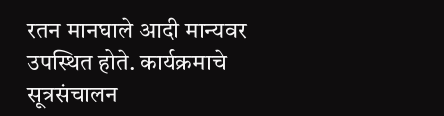रतन मानघाले आदी मान्यवर उपस्थित होते. कार्यक्रमाचे सूत्रसंचालन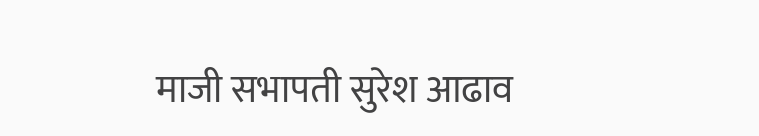माजी सभापती सुरेश आढाव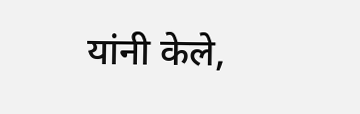यांनी केले,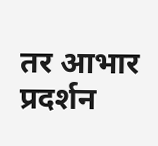तर आभार प्रदर्शन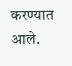करण्यात आले.